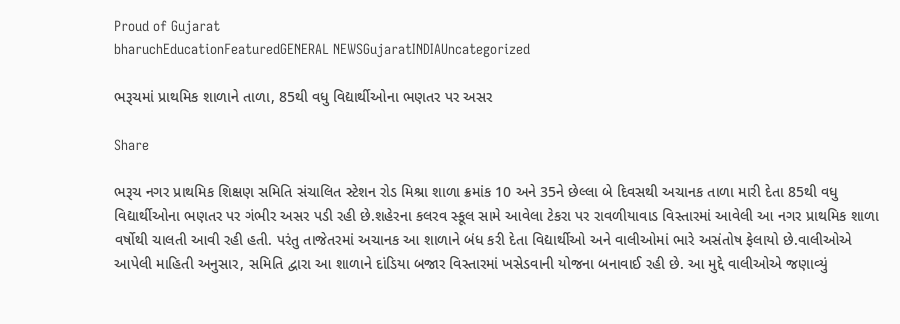Proud of Gujarat
bharuchEducationFeaturedGENERAL NEWSGujaratINDIAUncategorized

ભરૂચમાં પ્રાથમિક શાળાને તાળા, 85થી વધુ વિદ્યાર્થીઓના ભણતર પર અસર

Share

ભરૂચ નગર પ્રાથમિક શિક્ષણ સમિતિ સંચાલિત સ્ટેશન રોડ મિશ્રા શાળા ક્રમાંક 10 અને 35ને છેલ્લા બે દિવસથી અચાનક તાળા મારી દેતા 85થી વધુ વિદ્યાર્થીઓના ભણતર પર ગંભીર અસર પડી રહી છે.શહેરના કલરવ સ્કૂલ સામે આવેલા ટેકરા પર રાવળીયાવાડ વિસ્તારમાં આવેલી આ નગર પ્રાથમિક શાળા વર્ષોથી ચાલતી આવી રહી હતી. પરંતુ તાજેતરમાં અચાનક આ શાળાને બંધ કરી દેતા વિદ્યાર્થીઓ અને વાલીઓમાં ભારે અસંતોષ ફેલાયો છે.વાલીઓએ આપેલી માહિતી અનુસાર, સમિતિ દ્વારા આ શાળાને દાંડિયા બજાર વિસ્તારમાં ખસેડવાની યોજના બનાવાઈ રહી છે. આ મુદ્દે વાલીઓએ જણાવ્યું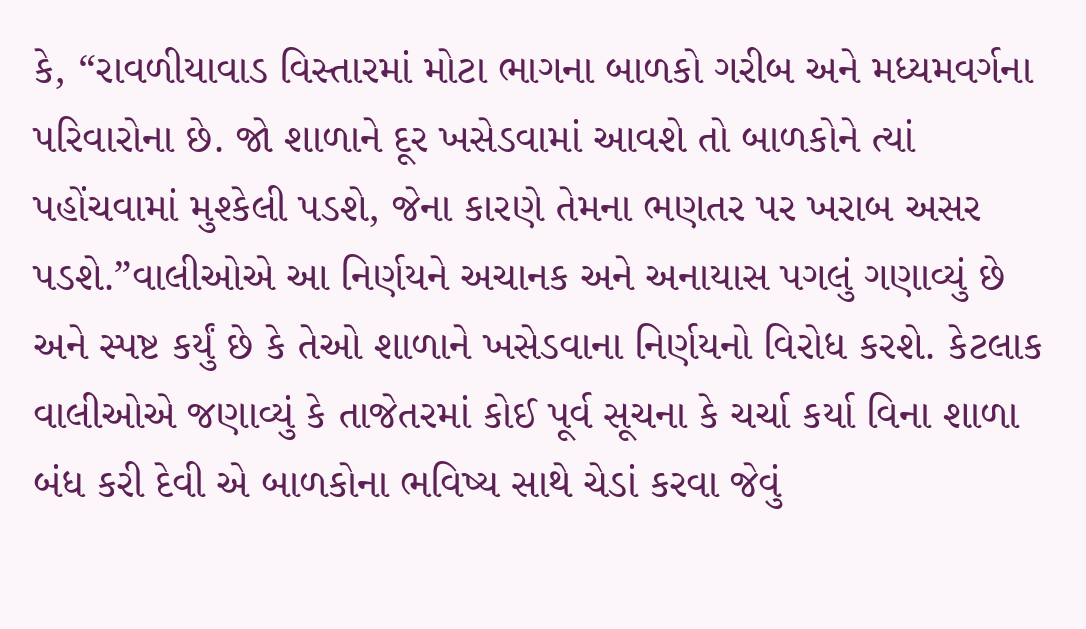કે, “રાવળીયાવાડ વિસ્તારમાં મોટા ભાગના બાળકો ગરીબ અને મધ્યમવર્ગના પરિવારોના છે. જો શાળાને દૂર ખસેડવામાં આવશે તો બાળકોને ત્યાં પહોંચવામાં મુશ્કેલી પડશે, જેના કારણે તેમના ભણતર પર ખરાબ અસર પડશે.”વાલીઓએ આ નિર્ણયને અચાનક અને અનાયાસ પગલું ગણાવ્યું છે અને સ્પષ્ટ કર્યું છે કે તેઓ શાળાને ખસેડવાના નિર્ણયનો વિરોધ કરશે. કેટલાક વાલીઓએ જણાવ્યું કે તાજેતરમાં કોઈ પૂર્વ સૂચના કે ચર્ચા કર્યા વિના શાળા બંધ કરી દેવી એ બાળકોના ભવિષ્ય સાથે ચેડાં કરવા જેવું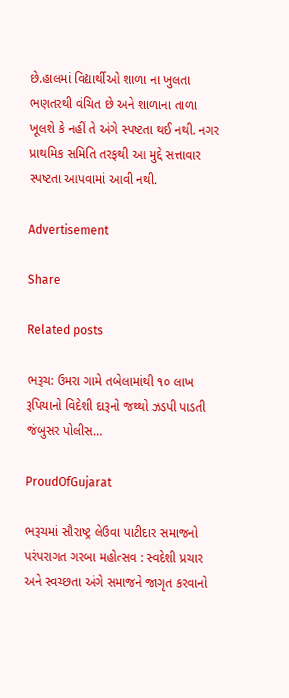છે.હાલમાં વિદ્યાર્થીઓ શાળા ના ખુલતા ભણતરથી વંચિત છે અને શાળાના તાળા ખૂલશે કે નહીં તે અંગે સ્પષ્ટતા થઈ નથી. નગર પ્રાથમિક સમિતિ તરફથી આ મુદ્દે સત્તાવાર સ્પષ્ટતા આપવામાં આવી નથી.

Advertisement

Share

Related posts

ભરૂચ: ઉમરા ગામે તબેલામાંથી ૧૦ લાખ રૂપિયાનો વિદેશી દારૂનો જથ્થો ઝડપી પાડતી જંબુસર પોલીસ…

ProudOfGujarat

ભરૂચમાં સૌરાષ્ટ્ર લેઉવા પાટીદાર સમાજનો પરંપરાગત ગરબા મહોત્સવ : સ્વદેશી પ્રચાર અને સ્વચ્છતા અંગે સમાજને જાગૃત કરવાનો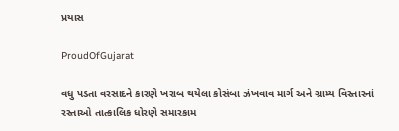પ્રયાસ

ProudOfGujarat

વધુ પડતા વરસાદને કારણે ખરાબ થયેલા કોસંબા ઝંખવાવ માર્ગ અને ગ્રામ્ય વિસ્તારનાં રસ્તાઓ તાત્કાલિક ધોરણે સમારકામ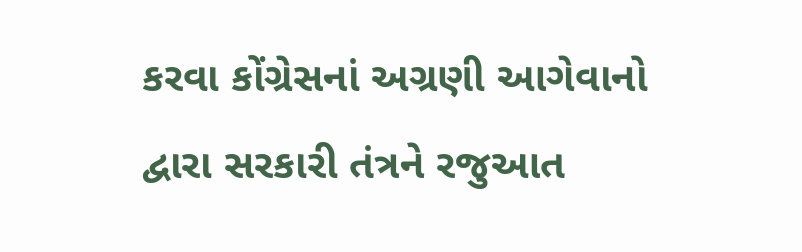કરવા કોંગ્રેસનાં અગ્રણી આગેવાનો દ્વારા સરકારી તંત્રને રજુઆત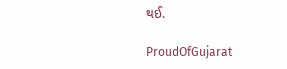થઈ.

ProudOfGujarat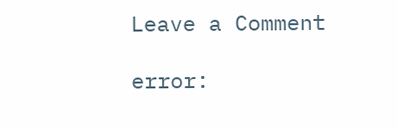Leave a Comment

error: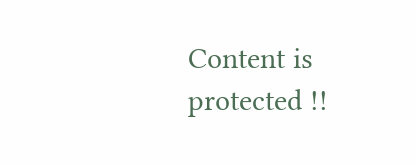Content is protected !!